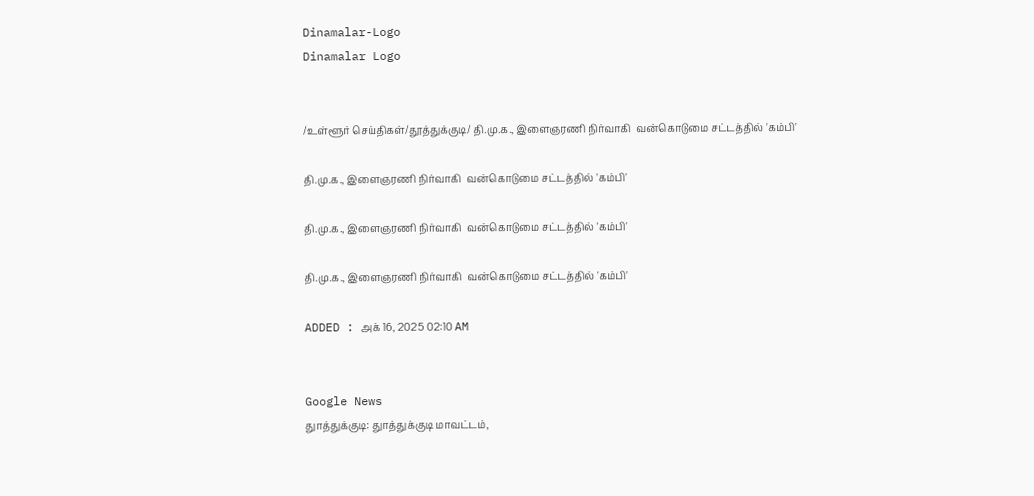Dinamalar-Logo
Dinamalar Logo


/உள்ளூர் செய்திகள்/தூத்துக்குடி/ தி.மு.க., இளைஞரணி நிர்வாகி  வன்கொடுமை சட்டத்தில் 'கம்பி'

தி.மு.க., இளைஞரணி நிர்வாகி  வன்கொடுமை சட்டத்தில் 'கம்பி'

தி.மு.க., இளைஞரணி நிர்வாகி  வன்கொடுமை சட்டத்தில் 'கம்பி'

தி.மு.க., இளைஞரணி நிர்வாகி  வன்கொடுமை சட்டத்தில் 'கம்பி'

ADDED : அக் 16, 2025 02:10 AM


Google News
துாத்துக்குடி: துாத்துக்குடி மாவட்டம்,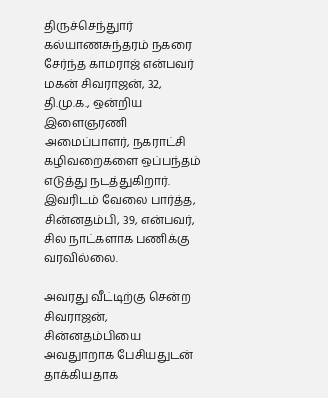திருச்செந்துார் கல்யாணசுந்தரம் நகரை சேர்ந்த காமராஜ் என்பவர் மகன் சிவராஜன், 32, தி.மு.க., ஒன்றிய இளைஞரணி அமைப்பாளர், நகராட்சி கழிவறைகளை ஒப்பந்தம் எடுத்து நடத்துகிறார். இவரிடம் வேலை பார்த்த, சின்னதம்பி, 39, என்பவர், சில நாட்களாக பணிக்கு வரவில்லை.

அவரது வீட்டிற்கு சென்ற சிவராஜன், சின்னதம்பியை அவதுாறாக பேசியதுடன் தாக்கியதாக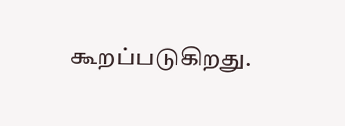கூறப்படுகிறது.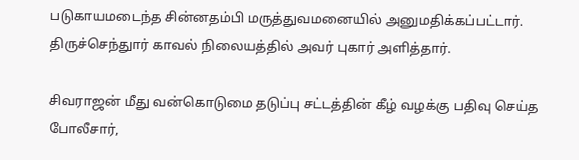படுகாயமடைந்த சின்னதம்பி மருத்துவமனையில் அனுமதிக்கப்பட்டார். திருச்செந்துார் காவல் நிலையத்தில் அவர் புகார் அளித்தார்.

சிவராஜன் மீது வன்கொடுமை தடுப்பு சட்டத்தின் கீழ் வழக்கு பதிவு செய்த போலீசார்,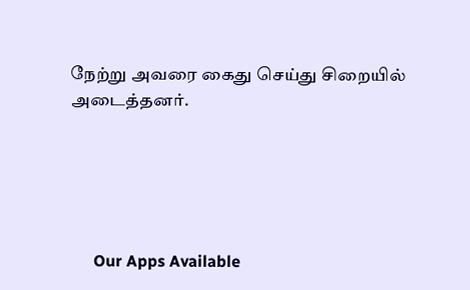நேற்று அவரை கைது செய்து சிறையில் அடைத்தனர்.





      Our Apps Available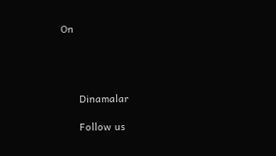On




      Dinamalar

      Follow us